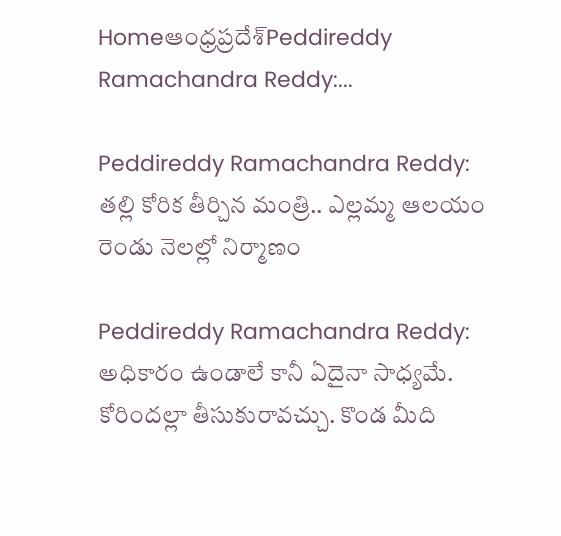Homeఆంధ్రప్రదేశ్‌Peddireddy Ramachandra Reddy:...

Peddireddy Ramachandra Reddy: తల్లి కోరిక తీర్చిన మంత్రి.. ఎల్లమ్మ ఆలయం రెండు నెలల్లో నిర్మాణం

Peddireddy Ramachandra Reddy: అధికారం ఉండాలే కానీ ఏదైనా సాధ్యమే. కోరిందల్లా తీసుకురావచ్చు. కొండ మీది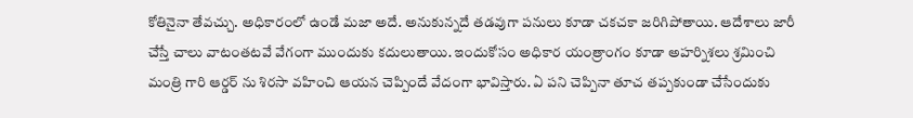కోతినైనా తేవచ్చు. అధికారంలో ఉండే మజా అదే. అనుకున్నదే తడవుగా పనులు కూడా చకచకా జరిగిపోతాయి. ఆదేశాలు జారీ చేస్తే చాలు వాటంతటవే వేగంగా ముందుకు కదులుతాయి. ఇందుకోసం అధికార యంత్రాంగం కూడా అహర్నిశలు శ్రమించి మంత్రి గారి ఆర్డర్ ను శిరసా వహించి ఆయన చెప్పిందే వేదంగా భావిస్తారు. ఏ పని చెప్పినా తూచ తప్పకుండా చేసేందుకు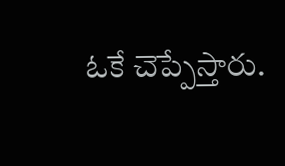ఓకే చెప్పేస్తారు.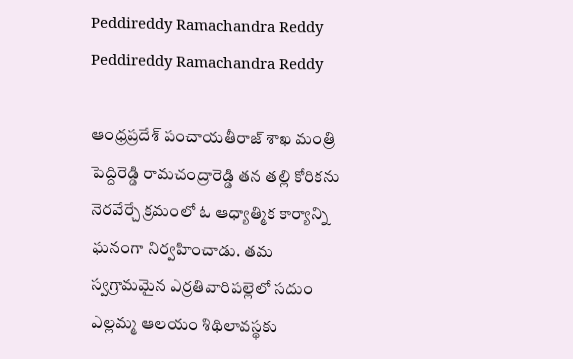Peddireddy Ramachandra Reddy
Peddireddy Ramachandra Reddy

ఆంధ్రప్రదేశ్ పంచాయతీరాజ్ శాఖ మంత్రి పెద్దిరెడ్డి రామచంద్రారెడ్డి తన తల్లి కోరికను నెరవేర్చే క్రమంలో ఓ ఆధ్యాత్మిక కార్యాన్ని ఘనంగా నిర్వహించాడు. తమ స్వగ్రామమైన ఎర్రతివారిపల్లెలో సదుం ఎల్లమ్మ ఆలయం శిథిలావస్థకు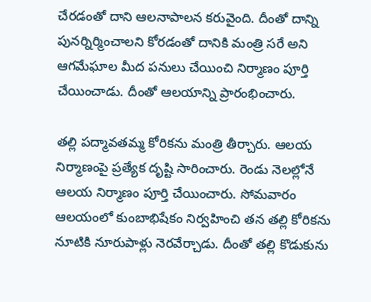చేరడంతో దాని ఆలనాపాలన కరువైంది. దీంతో దాన్ని పునర్నిర్మించాలని కోరడంతో దానికి మంత్రి సరే అని ఆగమేఘాల మీద పనులు చేయించి నిర్మాణం పూర్తి చేయించాడు. దీంతో ఆలయాన్ని ప్రారంభించారు.

తల్లి పద్మావతమ్మ కోరికను మంత్రి తీర్చారు. ఆలయ నిర్మాణంపై ప్రత్యేక దృష్టి సారించారు. రెండు నెలల్లోనే ఆలయ నిర్మాణం పూర్తి చేయించారు. సోమవారం ఆలయంలో కుంబాభిషేకం నిర్వహించి తన తల్లి కోరికను నూటికి నూరుపాళ్లు నెరవేర్చాడు. దీంతో తల్లి కొడుకును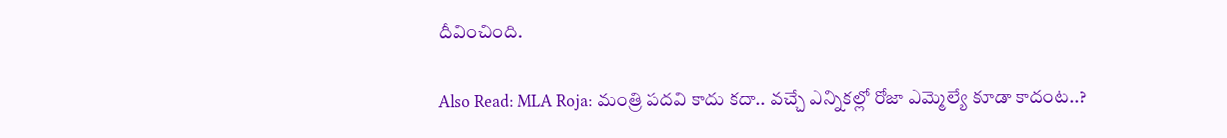దీవించింది.

Also Read: MLA Roja: మంత్రి పదవి కాదు కదా.. వచ్చే ఎన్నికల్లో రోజా ఎమ్మెల్యే కూడా కాదంట..?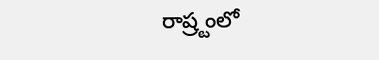రాష్ర్టంలో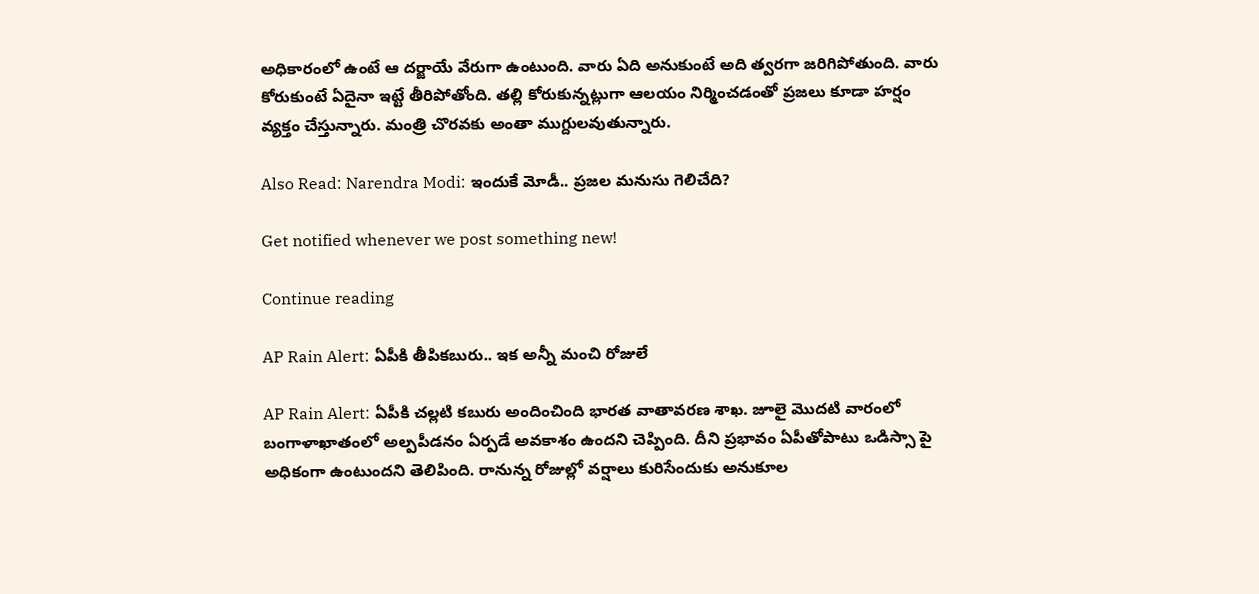అధికారంలో ఉంటే ఆ దర్జాయే వేరుగా ఉంటుంది. వారు ఏది అనుకుంటే అది త్వరగా జరిగిపోతుంది. వారు కోరుకుంటే ఏదైనా ఇట్టే తీరిపోతోంది. తల్లి కోరుకున్నట్లుగా ఆలయం నిర్మించడంతో ప్రజలు కూడా హర్షం వ్యక్తం చేస్తున్నారు. మంత్రి చొరవకు అంతా ముగ్దులవుతున్నారు.

Also Read: Narendra Modi: ఇందుకే మోడీ.. ప్రజల మనుసు గెలిచేది?

Get notified whenever we post something new!

Continue reading

AP Rain Alert: ఏపీకి తీపికబురు.. ఇక అన్నీ మంచి రోజులే

AP Rain Alert: ఏపీకి చల్లటి కబురు అందించింది భారత వాతావరణ శాఖ. జూలై మొదటి వారంలో బంగాళాఖాతంలో అల్పపీడనం ఏర్పడే అవకాశం ఉందని చెప్పింది. దీని ప్రభావం ఏపీతోపాటు ఒడిస్సా పై అధికంగా ఉంటుందని తెలిపింది. రానున్న రోజుల్లో వర్షాలు కురిసేందుకు అనుకూల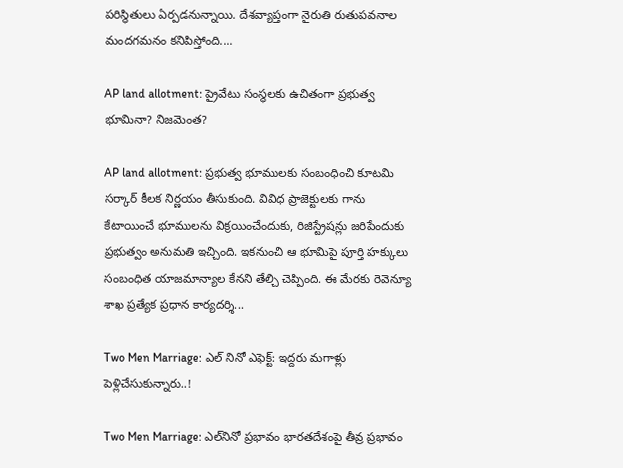పరిస్థితులు ఏర్పడనున్నాయి. దేశవ్యాప్తంగా నైరుతి రుతుపవనాల మందగమనం కనిపిస్తోంది....

AP land allotment: ప్రైవేటు సంస్థలకు ఉచితంగా ప్రభుత్వ భూమినా? నిజమెంత?

AP land allotment: ప్రభుత్వ భూములకు సంబంధించి కూటమి సర్కార్ కీలక నిర్ణయం తీసుకుంది. వివిధ ప్రాజెక్టులకు గాను కేటాయించే భూములను విక్రయించేందుకు, రిజిస్ట్రేషన్లు జరిపేందుకు ప్రభుత్వం అనుమతి ఇచ్చింది. ఇకనుంచి ఆ భూమిపై పూర్తి హక్కులు సంబంధిత యాజమాన్యాల కేనని తేల్చి చెప్పింది. ఈ మేరకు రెవెన్యూ శాఖ ప్రత్యేక ప్రధాన కార్యదర్శి...

Two Men Marriage: ఎల్ నినో ఎఫెక్ట్: ఇద్దరు మగాళ్లు పెళ్లిచేసుకున్నారు..!

Two Men Marriage: ఎల్‌నినో ప్రభావం భారతదేశంపై తీవ్ర ప్రభావం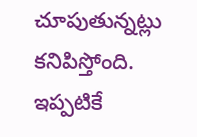చూపుతున్నట్లు కనిపిస్తోంది. ఇప్పటికే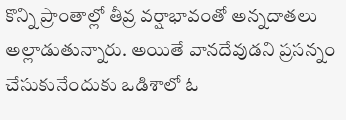కొన్ని ప్రాంతాల్లో తీవ్ర వర్షాభావంతో అన్నదాతలు అల్లాడుతున్నారు. అయితే వానదేవుడని ప్రసన్నం చేసుకునేందుకు ఒడిశాలో ఓ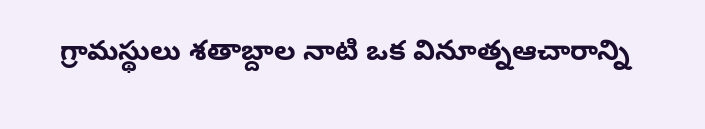గ్రామస్థులు శతాబ్దాల నాటి ఒక వినూత్నఆచారాన్ని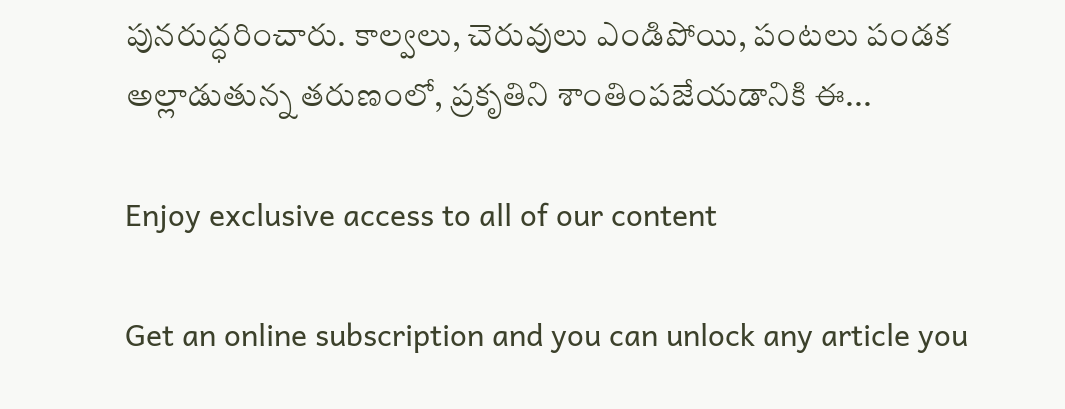పునరుద్ధరించారు. కాల్వలు, చెరువులు ఎండిపోయి, పంటలు పండక అల్లాడుతున్న తరుణంలో, ప్రకృతిని శాంతింపజేయడానికి ఈ...

Enjoy exclusive access to all of our content

Get an online subscription and you can unlock any article you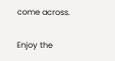come across.

Enjoy the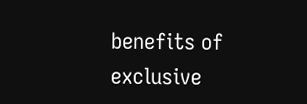benefits of exclusive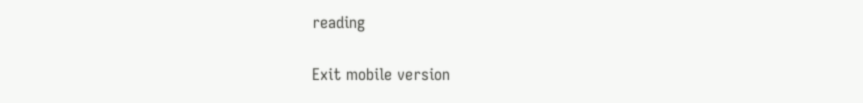reading

Exit mobile version